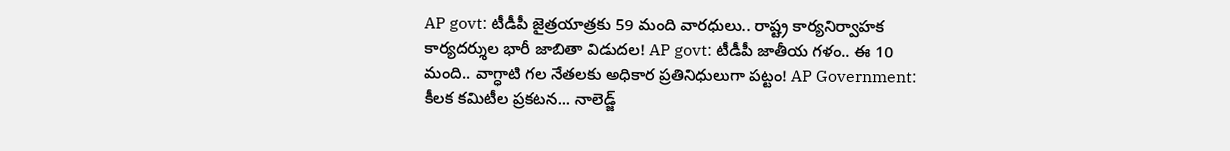AP govt: టీడీపీ జైత్రయాత్రకు 59 మంది వారధులు.. రాష్ట్ర కార్యనిర్వాహక కార్యదర్శుల భారీ జాబితా విడుదల! AP govt: టీడీపీ జాతీయ గళం.. ఈ 10 మంది.. వాగ్ధాటి గల నేతలకు అధికార ప్రతినిధులుగా పట్టం! AP Government: కీలక కమిటీల ప్రకటన... నాలెడ్జ్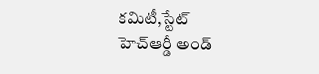కమిటీ,స్టేట్ హెచ్ఆర్డీ అండ్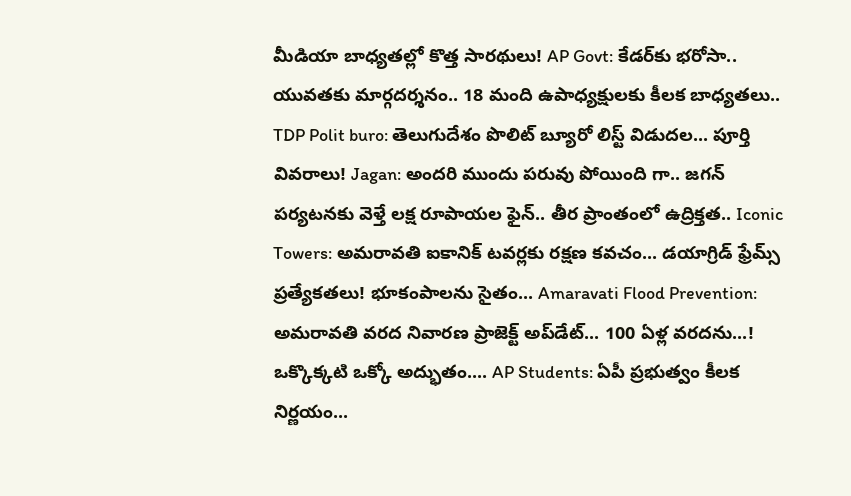మీడియా బాధ్యతల్లో కొత్త సారథులు! AP Govt: కేడర్‌కు భరోసా.. యువతకు మార్గదర్శనం.. 18 మంది ఉపాధ్యక్షులకు కీలక బాధ్యతలు.. TDP Polit buro: తెలుగుదేశం పొలిట్ బ్యూరో లిస్ట్ విడుదల... పూర్తి వివరాలు! Jagan: అందరి ముందు పరువు పోయింది గా.. జగన్ పర్యటనకు వెళ్తే లక్ష రూపాయల ఫైన్.. తీర ప్రాంతంలో ఉద్రిక్తత.. Iconic Towers: అమరావతి ఐకానిక్ టవర్లకు రక్షణ కవచం... డయాగ్రిడ్ ఫ్రేమ్స్ ప్రత్యేకతలు! భూకంపాలను సైతం... Amaravati Flood Prevention: అమరావతి వరద నివారణ ప్రాజెక్ట్ అప్‌డేట్... 100 ఏళ్ల వరదను...! ఒక్కొక్కటి ఒక్కో అద్భుతం.... AP Students: ఏపీ ప్రభుత్వం కీలక నిర్ణయం...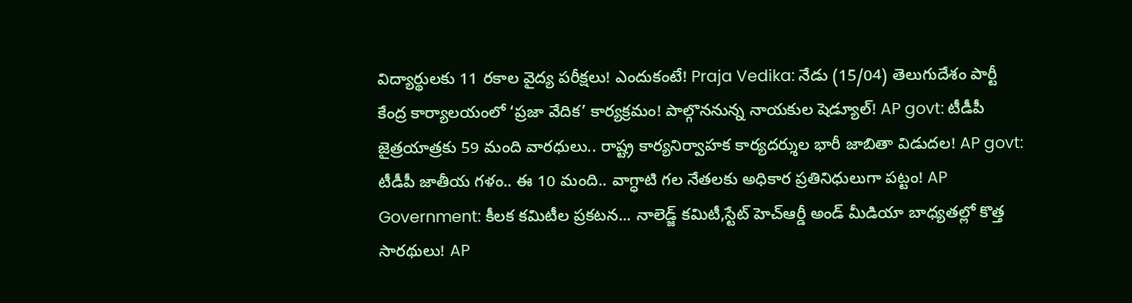విద్యార్థులకు 11 రకాల వైద్య పరీక్షలు! ఎందుకంటే! Praja Vedika: నేడు (15/04) తెలుగుదేశం పార్టీ కేంద్ర కార్యాలయంలో ‘ప్రజా వేదిక’ కార్యక్రమం! పాల్గొననున్న నాయకుల షెడ్యూల్! AP govt: టీడీపీ జైత్రయాత్రకు 59 మంది వారధులు.. రాష్ట్ర కార్యనిర్వాహక కార్యదర్శుల భారీ జాబితా విడుదల! AP govt: టీడీపీ జాతీయ గళం.. ఈ 10 మంది.. వాగ్ధాటి గల నేతలకు అధికార ప్రతినిధులుగా పట్టం! AP Government: కీలక కమిటీల ప్రకటన... నాలెడ్జ్ కమిటీ,స్టేట్ హెచ్ఆర్డీ అండ్ మీడియా బాధ్యతల్లో కొత్త సారథులు! AP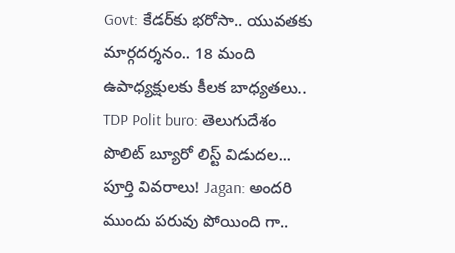Govt: కేడర్‌కు భరోసా.. యువతకు మార్గదర్శనం.. 18 మంది ఉపాధ్యక్షులకు కీలక బాధ్యతలు.. TDP Polit buro: తెలుగుదేశం పొలిట్ బ్యూరో లిస్ట్ విడుదల... పూర్తి వివరాలు! Jagan: అందరి ముందు పరువు పోయింది గా..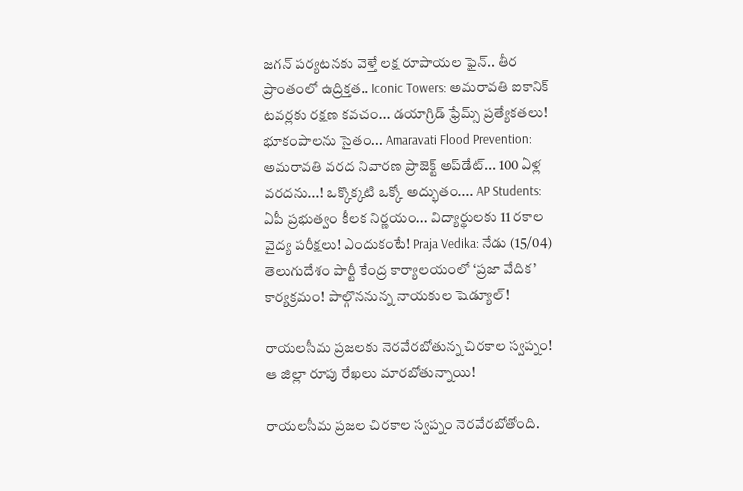జగన్ పర్యటనకు వెళ్తే లక్ష రూపాయల ఫైన్.. తీర ప్రాంతంలో ఉద్రిక్తత.. Iconic Towers: అమరావతి ఐకానిక్ టవర్లకు రక్షణ కవచం... డయాగ్రిడ్ ఫ్రేమ్స్ ప్రత్యేకతలు! భూకంపాలను సైతం... Amaravati Flood Prevention: అమరావతి వరద నివారణ ప్రాజెక్ట్ అప్‌డేట్... 100 ఏళ్ల వరదను...! ఒక్కొక్కటి ఒక్కో అద్భుతం.... AP Students: ఏపీ ప్రభుత్వం కీలక నిర్ణయం... విద్యార్థులకు 11 రకాల వైద్య పరీక్షలు! ఎందుకంటే! Praja Vedika: నేడు (15/04) తెలుగుదేశం పార్టీ కేంద్ర కార్యాలయంలో ‘ప్రజా వేదిక’ కార్యక్రమం! పాల్గొననున్న నాయకుల షెడ్యూల్!

రాయలసీమ ప్రజలకు నెరవేరబోతున్న చిరకాల స్వప్నం! ఆ జిల్లా రూపు రేఖలు మారబోతున్నాయి!

రాయలసీమ ప్రజల చిరకాల స్వప్నం నెరవేరబోతోంది.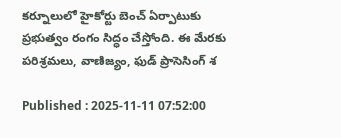కర్నూలులో హైకోర్టు బెంచ్‌ ఏర్పాటుకు ప్రభుత్వం రంగం సిద్ధం చేస్తోంది. ఈ మేరకు పరిశ్రమలు, వాణిజ్యం, ఫుడ్ ప్రాసెసింగ్ శ

Published : 2025-11-11 07:52:00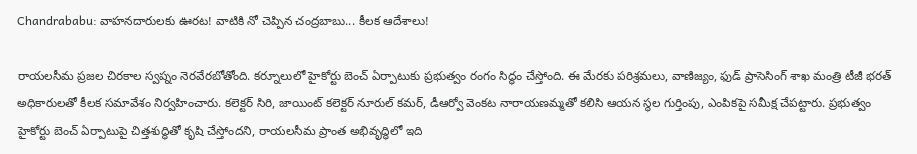Chandrababu: వాహనదారులకు ఊరట! వాటికి నో చెప్పిన చంద్రబాబు... కీలక ఆదేశాలు!

రాయలసీమ ప్రజల చిరకాల స్వప్నం నెరవేరబోతోంది. కర్నూలులో హైకోర్టు బెంచ్‌ ఏర్పాటుకు ప్రభుత్వం రంగం సిద్ధం చేస్తోంది. ఈ మేరకు పరిశ్రమలు, వాణిజ్యం, ఫుడ్ ప్రాసెసింగ్ శాఖ మంత్రి టీజీ భరత్‌ అధికారులతో కీలక సమావేశం నిర్వహించారు. కలెక్టర్ సిరి, జాయింట్ కలెక్టర్ నూరుల్ కమర్, డీఆర్వో వెంకట నారాయణమ్మతో కలిసి ఆయన స్థల గుర్తింపు, ఎంపికపై సమీక్ష చేపట్టారు. ప్రభుత్వం హైకోర్టు బెంచ్ ఏర్పాటుపై చిత్తశుద్ధితో కృషి చేస్తోందని, రాయలసీమ ప్రాంత అభివృద్ధిలో ఇది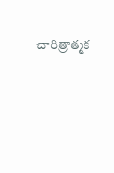చారిత్రాత్మక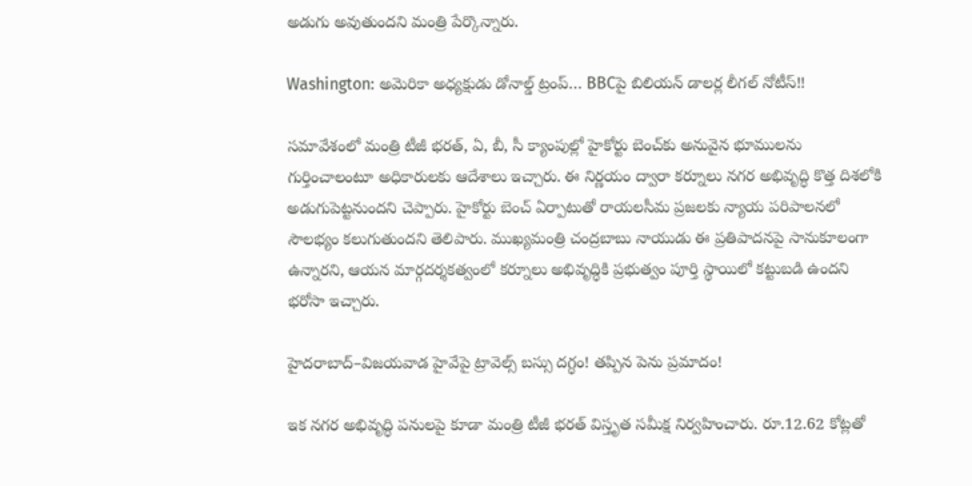అడుగు అవుతుందని మంత్రి పేర్కొన్నారు.

Washington: అమెరికా అధ్యక్షుడు డోనాల్డ్ ట్రంప్… BBCపై బిలియన్ డాలర్ల లీగల్ నోటీస్!!

సమావేశంలో మంత్రి టీజీ భరత్, ఏ, బీ, సీ క్యాంపుల్లో హైకోర్టు బెంచ్‌కు అనువైన భూములను గుర్తించాలంటూ అధికారులకు ఆదేశాలు ఇచ్చారు. ఈ నిర్ణయం ద్వారా కర్నూలు నగర అభివృద్ధి కొత్త దిశలోకి అడుగుపెట్టనుందని చెప్పారు. హైకోర్టు బెంచ్ ఏర్పాటుతో రాయలసీమ ప్రజలకు న్యాయ పరిపాలనలో సౌలభ్యం కలుగుతుందని తెలిపారు. ముఖ్యమంత్రి చంద్రబాబు నాయుడు ఈ ప్రతిపాదనపై సానుకూలంగా ఉన్నారని, ఆయన మార్గదర్శకత్వంలో కర్నూలు అభివృద్ధికి ప్రభుత్వం పూర్తి స్థాయిలో కట్టుబడి ఉందని భరోసా ఇచ్చారు.

హైదరాబాద్–విజయవాడ హైవేపై ట్రావెల్స్ బస్సు దగ్ధం! తప్పిన పెను ప్రమాదం!

ఇక నగర అభివృద్ధి పనులపై కూడా మంత్రి టీజీ భరత్ విస్తృత సమీక్ష నిర్వహించారు. రూ.12.62 కోట్లతో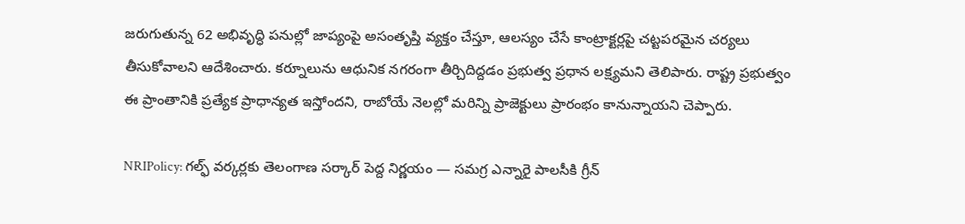జరుగుతున్న 62 అభివృద్ధి పనుల్లో జాప్యంపై అసంతృప్తి వ్యక్తం చేస్తూ, ఆలస్యం చేసే కాంట్రాక్టర్లపై చట్టపరమైన చర్యలు తీసుకోవాలని ఆదేశించారు. కర్నూలును ఆధునిక నగరంగా తీర్చిదిద్దడం ప్రభుత్వ ప్రధాన లక్ష్యమని తెలిపారు. రాష్ట్ర ప్రభుత్వం ఈ ప్రాంతానికి ప్రత్యేక ప్రాధాన్యత ఇస్తోందని, రాబోయే నెలల్లో మరిన్ని ప్రాజెక్టులు ప్రారంభం కానున్నాయని చెప్పారు.

NRIPolicy: గల్ఫ్ వర్కర్ల‌కు తెలంగాణ సర్కార్ పెద్ద నిర్ణయం — సమగ్ర ఎన్నారై పాలసీకి గ్రీన్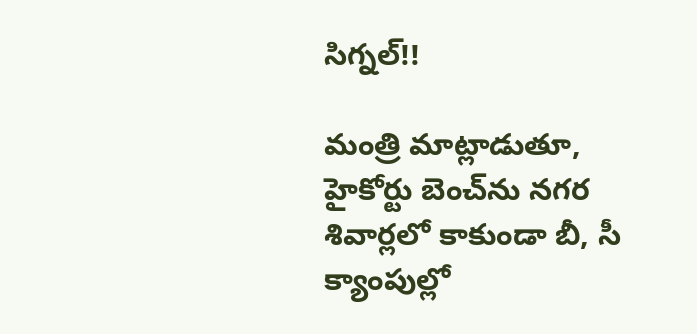సిగ్నల్!!

మంత్రి మాట్లాడుతూ, హైకోర్టు బెంచ్‌ను నగర శివార్లలో కాకుండా బీ, సీ క్యాంపుల్లో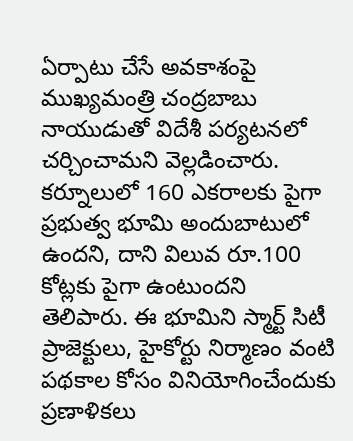ఏర్పాటు చేసే అవకాశంపై ముఖ్యమంత్రి చంద్రబాబు నాయుడుతో విదేశీ పర్యటనలో చర్చించామని వెల్లడించారు. కర్నూలులో 160 ఎకరాలకు పైగా ప్రభుత్వ భూమి అందుబాటులో ఉందని, దాని విలువ రూ.100 కోట్లకు పైగా ఉంటుందని తెలిపారు. ఈ భూమిని స్మార్ట్ సిటీ ప్రాజెక్టులు, హైకోర్టు నిర్మాణం వంటి పథకాల కోసం వినియోగించేందుకు ప్రణాళికలు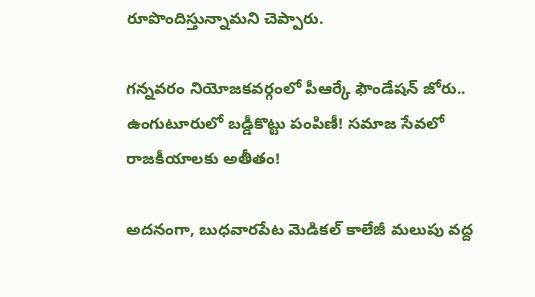రూపొందిస్తున్నామని చెప్పారు.

గన్నవరం నియోజకవర్గంలో పీఆర్కే ఫౌండేషన్ జోరు.. ఉంగుటూరులో బడ్డీకొట్టు పంపిణీ! సమాజ సేవలో రాజకీయాలకు అతీతం!

అదనంగా, బుధవారపేట మెడికల్ కాలేజీ మలుపు వద్ద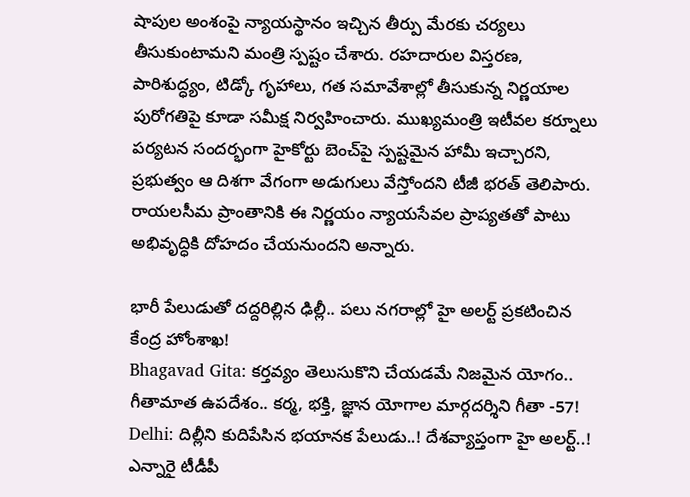షాపుల అంశంపై న్యాయస్థానం ఇచ్చిన తీర్పు మేరకు చర్యలు తీసుకుంటామని మంత్రి స్పష్టం చేశారు. రహదారుల విస్తరణ, పారిశుద్ధ్యం, టిడ్కో గృహాలు, గత సమావేశాల్లో తీసుకున్న నిర్ణయాల పురోగతిపై కూడా సమీక్ష నిర్వహించారు. ముఖ్యమంత్రి ఇటీవల కర్నూలు పర్యటన సందర్భంగా హైకోర్టు బెంచ్‌పై స్పష్టమైన హామీ ఇచ్చారని, ప్రభుత్వం ఆ దిశగా వేగంగా అడుగులు వేస్తోందని టీజీ భరత్ తెలిపారు. రాయలసీమ ప్రాంతానికి ఈ నిర్ణయం న్యాయసేవల ప్రాప్యతతో పాటు అభివృద్ధికి దోహదం చేయనుందని అన్నారు.

భారీ పేలుడుతో దద్దరిల్లిన ఢిల్లీ.. పలు నగరాల్లో హై అలర్ట్ ప్రకటించిన కేంద్ర హోంశాఖ!
Bhagavad Gita: కర్తవ్యం తెలుసుకొని చేయడమే నిజమైన యోగం.. గీతామాత ఉపదేశం.. కర్మ, భక్తి, జ్ఞాన యోగాల మార్గదర్శిని గీతా -57!
Delhi: దిల్లీని కుదిపేసిన భయానక పేలుడు..! దేశవ్యాప్తంగా హై అలర్ట్..!
ఎన్నారై టీడీపీ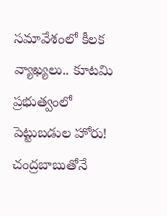సమావేశంలో కీలక వ్యాఖ్యలు.. కూటమి ప్రభుత్వంలో పెట్టుబడుల హోరు! చంద్రబాబుతోనే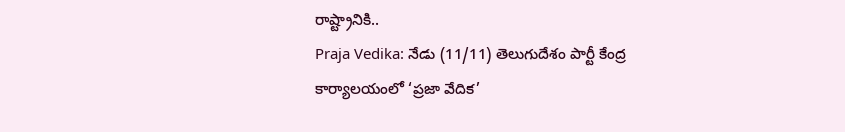రాష్ట్రానికి..
Praja Vedika: నేడు (11/11) తెలుగుదేశం పార్టీ కేంద్ర కార్యాలయంలో ‘ప్రజా వేదిక’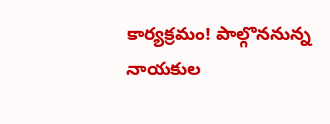కార్యక్రమం! పాల్గొననున్న నాయకుల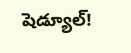షెడ్యూల్!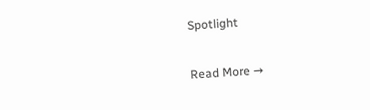Spotlight

Read More →